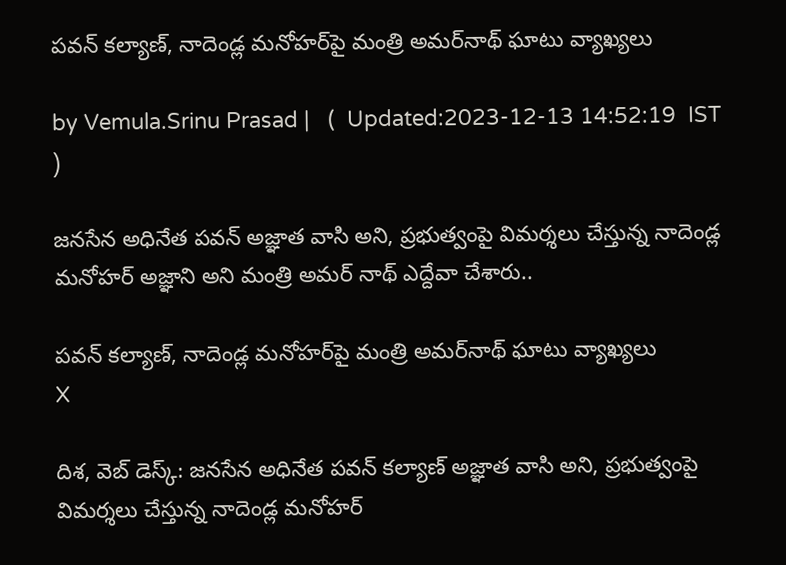పవన్ కల్యాణ్, నాదెండ్ల మనోహర్‌పై మంత్రి అమర్‌నాథ్ ఘాటు వ్యాఖ్యలు

by Vemula.Srinu Prasad |   (  Updated:2023-12-13 14:52:19  IST  )

జనసేన అధినేత పవన్ అజ్ఞాత వాసి అని, ప్రభుత్వంపై విమర్శలు చేస్తున్న నాదెండ్ల మనోహర్ అజ్ఞాని అని మంత్రి అమర్ నాథ్ ఎద్దేవా చేశారు..

పవన్ కల్యాణ్, నాదెండ్ల మనోహర్‌పై మంత్రి అమర్‌నాథ్ ఘాటు వ్యాఖ్యలు
X

దిశ, వెబ్ డెస్క్: జనసేన అధినేత పవన్ కల్యాణ్ అజ్ఞాత వాసి అని, ప్రభుత్వంపై విమర్శలు చేస్తున్న నాదెండ్ల మనోహర్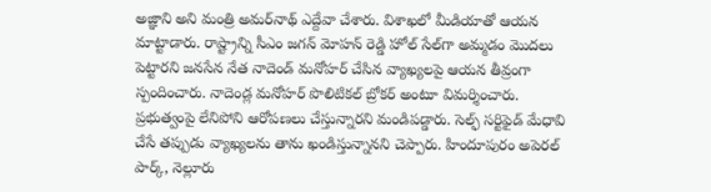అజ్ఞాని అని మంత్రి అమర్‌నాథ్ ఎద్దేవా చేశారు. విశాఖలో మీడియాతో ఆయన మాట్టాడారు. రాష్ట్రాన్ని సీఎం జగన్ మోహన్ రెడ్డి హో‌ల్ సేల్‌గా అమ్మడం మొదలు పెట్టారని జనసేన నేత నాదెండ్ మనోహర్ చేసిన వ్యాఖ్యలపై ఆయన తీవ్రంగా స్పందించారు. నాదెండ్ల మనోహర్ పొలిటికల్ బ్రోకర్ అంటూ విమర్శించారు. ప్రభుత్వంపై లేనిపోని ఆరోపణలు చేస్తున్నారని మండిపడ్డారు. సెల్ఫ్ సర్టిఫైడ్ మేధావి చేసే తప్పుడు వ్యాఖ్యలను తాను ఖండిస్తున్నానని చెప్పారు. హిందూపురం అపెరల్ పార్క్, నెల్లూరు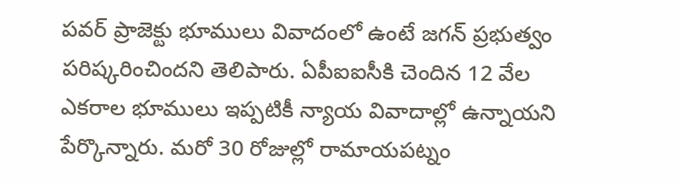పవర్ ప్రాజెక్టు భూములు వివాదంలో ఉంటే జగన్ ప్రభుత్వం పరిష్కరించిందని తెలిపారు. ఏపీఐఐసీకి చెందిన 12 వేల ఎకరాల భూములు ఇప్పటికీ న్యాయ వివాదాల్లో ఉన్నాయని పేర్కొన్నారు. మరో 30 రోజుల్లో రామాయపట్నం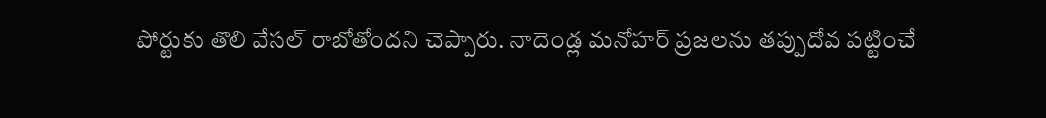పోర్టుకు తొలి వేసల్ రాబోతోందని చెప్పారు. నాదెండ్ల మనోహర్ ప్రజలను తప్పుదోవ పట్టించే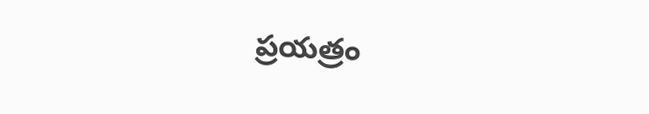ప్రయత్రం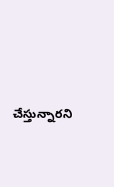చేస్తున్నారని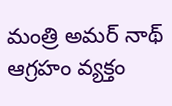మంత్రి అమర్ నాథ్ ఆగ్రహం వ్యక్తం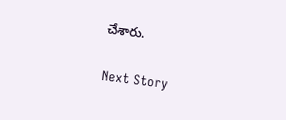చేశారు.

Next Story